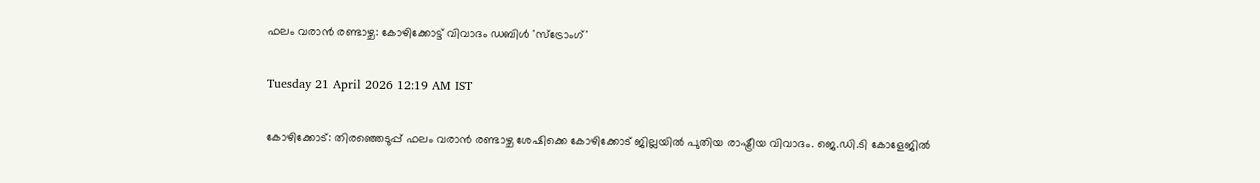ഫലം വരാൻ രണ്ടാഴ്ച: കോഴിക്കോട്ട് വിവാദം ഡബിൾ 'സ്ട്രോംഗ്'

Tuesday 21 April 2026 12:19 AM IST

കോഴിക്കോട്: തിരഞ്ഞെടുപ്പ് ഫലം വരാൻ രണ്ടാഴ്ച ശേഷിക്കെ കോഴിക്കോട് ജില്ലയിൽ പുതിയ രാഷ്ട്രീയ വിവാദം. ജെ.ഡി.ടി കോളേജിൽ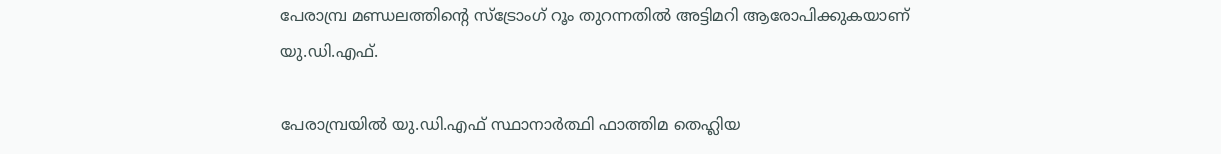പേരാമ്പ്ര മണ്ഡലത്തിന്റെ സ്ട്രോംഗ് റൂം തുറന്നതിൽ അട്ടിമറി ആരോപിക്കുകയാണ് യു.ഡി.എഫ്.

പേരാമ്പ്രയിൽ യു.ഡി.എഫ് സ്ഥാനാർത്ഥി ഫാത്തിമ തെഹ്ലിയ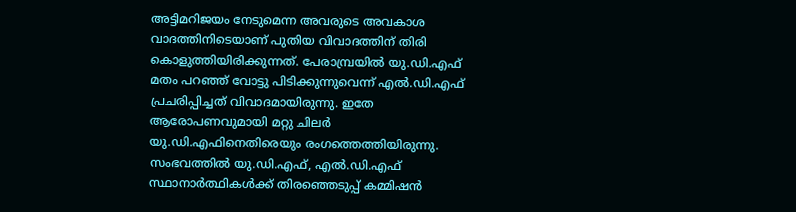അട്ടിമറിജയം നേടുമെന്ന അവരുടെ അവകാശ വാദത്തിനിടെയാണ് പുതിയ വിവാദത്തിന് തിരി കൊളുത്തിയിരിക്കുന്നത്. പേരാമ്പ്രയിൽ യു.ഡി.എഫ് മതം പറഞ്ഞ് വോട്ടു പിടിക്കുന്നുവെന്ന് എൽ.ഡി.എഫ് പ്രചരിപ്പിച്ചത് വിവാദമായിരുന്നു. ഇതേ ആരോപണവുമായി മറ്റു ചിലർ യു.ഡി.എഫിനെതിരെയും രംഗത്തെത്തിയിരുന്നു. സംഭവത്തിൽ യു.ഡി.എഫ്, എൽ.ഡി.എഫ് സ്ഥാനാർത്ഥികൾക്ക് തിരഞ്ഞെടുപ്പ് കമ്മിഷൻ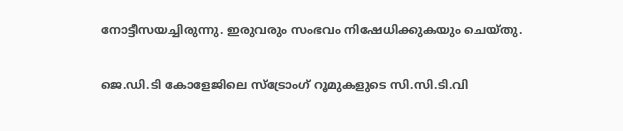നോട്ടീസയച്ചിരുന്നു. ഇരുവരും സംഭവം നിഷേധിക്കുകയും ചെയ്തു.

ജെ.ഡി.ടി കോളേജിലെ സ്ട്രോംഗ് റൂമുകളുടെ സി.സി.ടി.വി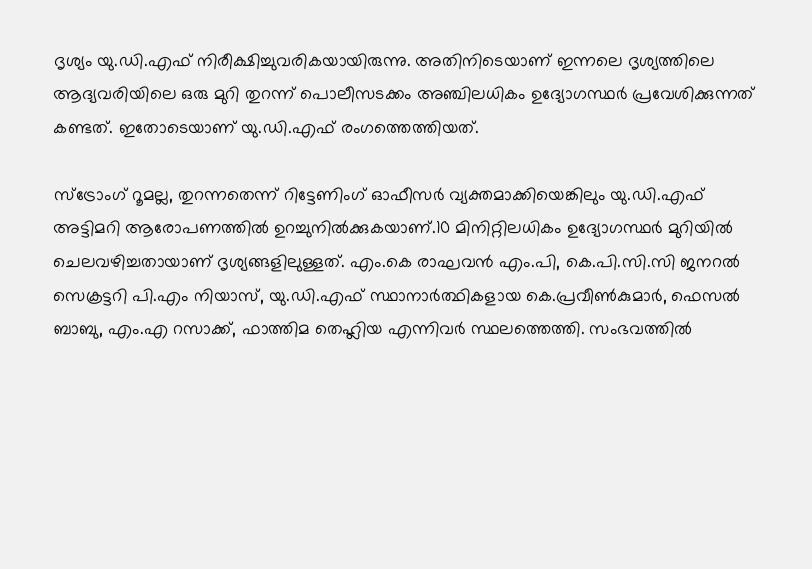ദൃശ്യം യു.ഡി.എഫ് നിരീക്ഷിച്ചുവരികയായിരുന്നു. അതിനിടെയാണ് ഇന്നലെ ദൃശ്യത്തിലെ ആദ്യവരിയിലെ ഒരു മുറി തുറന്ന് പൊലീസടക്കം അഞ്ചിലധികം ഉദ്യോഗസ്ഥർ പ്രവേശിക്കുന്നത് കണ്ടത്. ഇതോടെയാണ് യു.ഡി.എഫ് രംഗത്തെത്തിയത്.

സ്ട്രോംഗ് റൂമല്ല, തുറന്നതെന്ന് റിട്ടേണിംഗ് ഓഫീസർ വ്യക്തമാക്കിയെങ്കിലും യു.ഡി.എഫ് അട്ടിമറി ആരോപണത്തിൽ ഉറച്ചുനിൽക്കുകയാണ്.10 മിനിറ്റിലധികം ഉദ്യോഗസ്ഥർ മുറിയിൽ ചെലവഴിച്ചതായാണ് ദൃശ്യങ്ങളിലുള്ളത്. എം.കെ രാഘവൻ എം.പി, കെ.പി.സി.സി ജനറൽ സെക്രട്ടറി പി.എം നിയാസ്, യു.ഡി.എഫ് സ്ഥാനാർത്ഥികളായ കെ.പ്രവീൺകുമാർ, ഫെസൽ ബാബു, എം.എ റസാക്ക്, ഫാത്തിമ തെഹ്ലിയ എന്നിവർ സ്ഥലത്തെത്തി. സംഭവത്തിൽ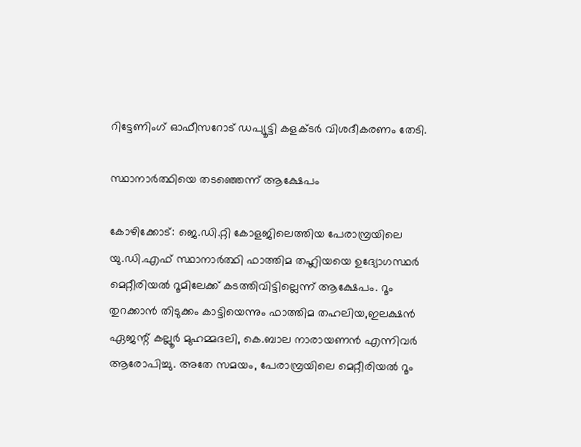റിട്ടേണിംഗ് ഓഫീസറോട് ഡപ്യൂട്ടി കളക്ടർ വിശദീകരണം തേടി.

സ്ഥാനാർത്ഥിയെ തടഞ്ഞെന്ന് ആക്ഷേപം

കോഴിക്കോട്: ജെ.ഡി.റ്റി കോളജിലെത്തിയ പേരാമ്പ്രയിലെ യു.ഡി.എഫ് സ്ഥാനാർത്ഥി ഫാത്തിമ തഹ്ലിയയെ ഉദ്യോഗസ്ഥർ മെറ്റീരിയൽ റൂമിലേക്ക് കടത്തിവിട്ടില്ലെന്ന് ആക്ഷേപം. റൂം തുറക്കാൻ തിടുക്കം കാട്ടിയെന്നും ഫാത്തിമ തഹലിയ,ഇലക്ഷൻ ഏജന്റ് കല്ലൂർ മുഹമ്മദലി, കെ.ബാല നാരായണൻ എന്നിവർ ആരോപിച്ചു. അതേ സമയം, പേരാമ്പ്രയിലെ മെറ്റീരിയൽ റൂം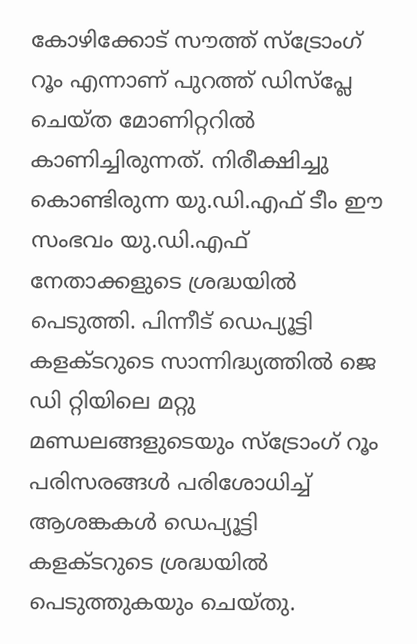കോഴിക്കോട് സൗത്ത് സ്‌ട്രോംഗ് റൂം എന്നാണ് പുറത്ത് ഡിസ്‌പ്ലേ ചെയ്ത മോണിറ്ററിൽ കാണിച്ചിരുന്നത്. നിരീക്ഷിച്ചു കൊണ്ടിരുന്ന യു.ഡി.എഫ് ടീം ഈ സംഭവം യു.ഡി.എഫ് നേതാക്കളുടെ ശ്രദ്ധയിൽ പെടുത്തി. പിന്നീട് ഡെപ്യൂട്ടി കളക്ടറുടെ സാന്നിദ്ധ്യത്തിൽ ജെ ഡി റ്റിയിലെ മറ്റു മണ്ഡലങ്ങളുടെയും സ്‌ട്രോംഗ് റൂം പരിസരങ്ങൾ പരിശോധിച്ച് ആശങ്കകൾ ഡെപ്യൂട്ടി കളക്ടറുടെ ശ്രദ്ധയിൽ പെടുത്തുകയും ചെയ്തു.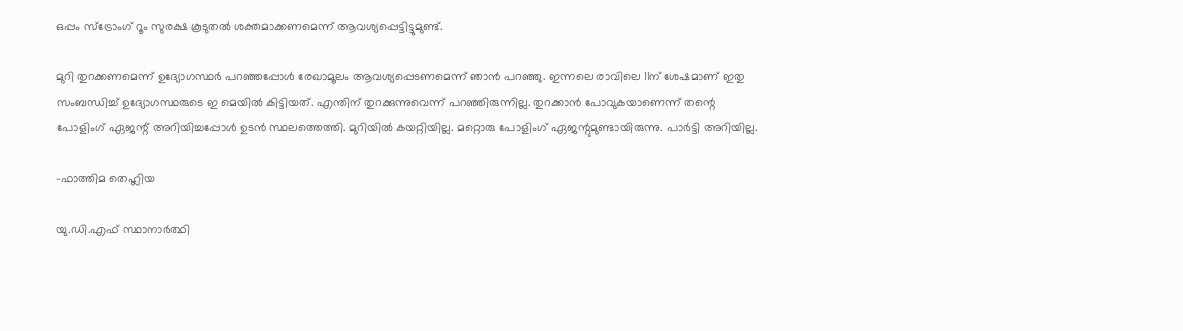ഒപ്പം സ്‌ട്രോംഗ് റൂം സുരക്ഷ കൂടുതൽ ശക്തമാക്കണമെന്ന് ആവശ്യപ്പെട്ടിട്ടുമുണ്ട്.

മുറി തുറക്കണമെന്ന് ഉദ്യോഗസ്ഥർ പറഞ്ഞപ്പോൾ രേഖാമൂലം ആവശ്യപ്പെടണമെന്ന് ഞാൻ പറഞ്ഞു. ഇന്നലെ രാവിലെ 11ന് ശേഷമാണ് ഇതു സംബന്ധിച്ച് ഉദ്യോഗസ്ഥരുടെ ഇ മെയിൽ കിട്ടിയത്. എന്തിന് തുറക്കുന്നുവെന്ന് പറഞ്ഞിരുന്നില്ല. തുറക്കാൻ പോവുകയാണെന്ന് തന്റെ പോളിംഗ് ഏജന്റ് അറിയിച്ചപ്പോൾ ഉടൻ സ്ഥലത്തെത്തി. മുറിയിൽ കയറ്റിയില്ല. മറ്റൊരു പോളിംഗ് ഏജന്റുമുണ്ടായിരുന്നു. പാർട്ടി അറിയില്ല.

-ഫാത്തിമ തെഹ്ലിയ

യു.ഡി.എഫ് സ്ഥാനാർത്ഥി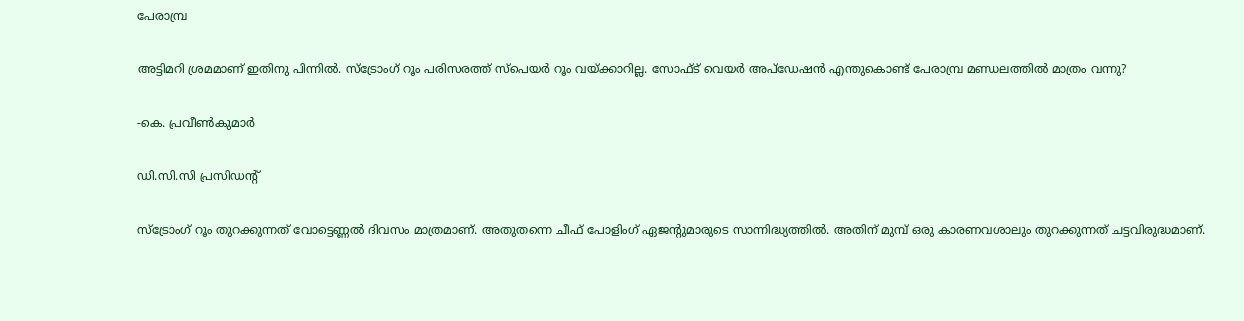പേരാമ്പ്ര

അട്ടിമറി ശ്രമമാണ് ഇതിനു പിന്നിൽ. സ്ട്രോംഗ് റൂം പരിസരത്ത് സ്പെയർ റൂം വയ്ക്കാറില്ല. സോഫ്ട് വെയർ അപ്ഡേഷൻ എന്തുകൊണ്ട് പേരാമ്പ്ര മണ്ഡലത്തിൽ മാത്രം വന്നു?

-കെ. പ്രവീൺകുമാർ

ഡി.സി.സി പ്രസിഡന്റ്

സ്ട്രോംഗ് റൂം തുറക്കുന്നത് വോട്ടെണ്ണൽ ദിവസം മാത്രമാണ്. അതുതന്നെ ചീഫ് പോളിംഗ് ഏജന്റുമാരുടെ സാന്നിദ്ധ്യത്തിൽ. അതിന് മുമ്പ് ഒരു കാരണവശാലും തുറക്കുന്നത് ചട്ടവിരുദ്ധമാണ്.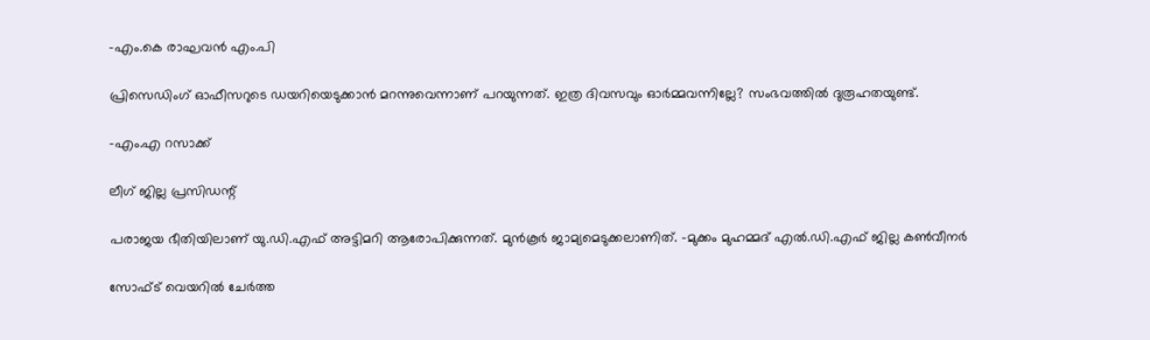-എം.കെ രാഘവൻ എം.പി

പ്രിസെഡിംഗ് ഓഫീസറുടെ ഡയറിയെടുക്കാൻ മറന്നുവെന്നാണ് പറയുന്നത്. ഇത്ര ദിവസവും ഓർമ്മവന്നില്ലേ? സംഭവത്തിൽ ദുരൂഹതയുണ്ട്.

-എം.എ റസാക്ക്

ലീഗ് ജില്ല പ്രസിഡന്റ്

പരാജയ ഭീതിയിലാണ് യു.ഡി.എഫ് അട്ടിമറി ആരോപിക്കുന്നത്. മുൻകൂർ ജാമ്യമെടുക്കലാണിത്. -മുക്കം മുഹമ്മദ് എൽ.ഡി.എഫ് ജില്ല കൺവീനർ

സോഫ്ട് വെയറിൽ ചേർത്ത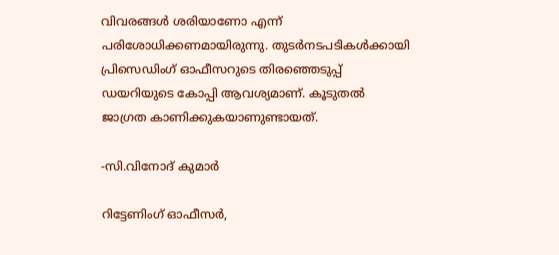വിവരങ്ങൾ ശരിയാണോ എന്ന് പരിശോധിക്കണമായിരുന്നു. തുടർനടപടികൾക്കായി പ്രിസെഡിംഗ് ഓഫീസറുടെ തിരഞ്ഞെടുപ്പ് ഡയറിയുടെ കോപ്പി ആവശ്യമാണ്. കൂടുതൽ ജാഗ്രത കാണിക്കുകയാണുണ്ടായത്.

-സി.വിനോദ് കുമാർ

റിട്ടേണിംഗ് ഓഫീസർ,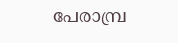പേരാമ്പ്ര